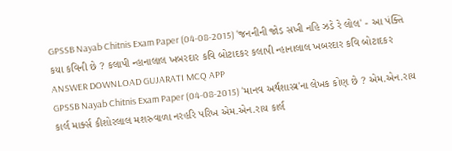GPSSB Nayab Chitnis Exam Paper (04-08-2015) 'જનનીની જોડ સખી નહિ ઝડે રે લોલ' - આ પંક્તિ કયા કવિની છે ? કલાપી ન્હાનાલાલ ખબરદાર કવિ બોટાદકર કલાપી ન્હાનાલાલ ખબરદાર કવિ બોટાદકર ANSWER DOWNLOAD GUJARATI MCQ APP
GPSSB Nayab Chitnis Exam Paper (04-08-2015) 'માનવ અર્થશાસ્ત્ર'ના લેખક કોણ છે ? એમ.એન.રાય કાર્લ માર્ક્સ કીશોરલાલ મશરુવાળા નરહરિ પરિખ એમ.એન.રાય કાર્લ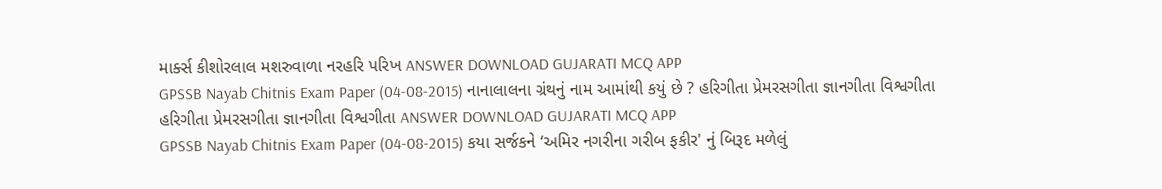માર્ક્સ કીશોરલાલ મશરુવાળા નરહરિ પરિખ ANSWER DOWNLOAD GUJARATI MCQ APP
GPSSB Nayab Chitnis Exam Paper (04-08-2015) નાનાલાલના ગ્રંથનું નામ આમાંથી કયું છે ? હરિગીતા પ્રેમરસગીતા જ્ઞાનગીતા વિશ્વગીતા હરિગીતા પ્રેમરસગીતા જ્ઞાનગીતા વિશ્વગીતા ANSWER DOWNLOAD GUJARATI MCQ APP
GPSSB Nayab Chitnis Exam Paper (04-08-2015) કયા સર્જકને ‘અમિર નગરીના ગરીબ ફકીર' નું બિરૂદ મળેલું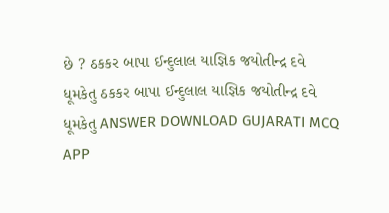છે ? ઠકકર બાપા ઈન્દુલાલ યાજ્ઞિક જયોતીન્દ્ર દવે ધૂમકેતુ ઠકકર બાપા ઈન્દુલાલ યાજ્ઞિક જયોતીન્દ્ર દવે ધૂમકેતુ ANSWER DOWNLOAD GUJARATI MCQ APP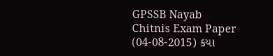GPSSB Nayab Chitnis Exam Paper (04-08-2015) કયા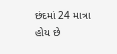છંદમાં 24 માત્રા હોય છે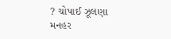? ચોપાઈ ઝૂલણા મનહર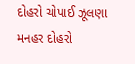દોહરો ચોપાઈ ઝૂલણા મનહર દોહરો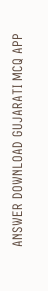ANSWER DOWNLOAD GUJARATI MCQ APP